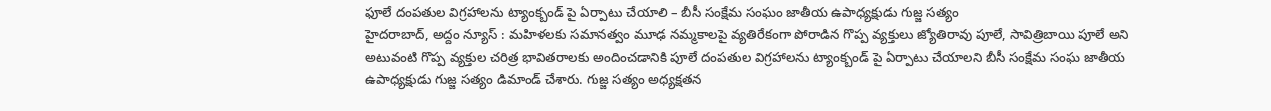ఫూలే దంపతుల విగ్రహాలను ట్యాంక్బండ్ పై ఏర్పాటు చేయాలి – బీసీ సంక్షేమ సంఘం జాతీయ ఉపాధ్యక్షుడు గుజ్జ సత్యం
హైదరాబాద్, అద్దం న్యూస్ : మహిళలకు సమానత్వం మూఢ నమ్మకాలపై వ్యతిరేకంగా పోరాడిన గొప్ప వ్యక్తులు జ్యోతిరావు పూలే, సావిత్రిబాయి పూలే అని అటువంటి గొప్ప వ్యక్తుల చరిత్ర భావితరాలకు అందించడానికి పూలే దంపతుల విగ్రహాలను ట్యాంక్బండ్ పై ఏర్పాటు చేయాలని బీసీ సంక్షేమ సంఘ జాతీయ ఉపాధ్యక్షుడు గుజ్జ సత్యం డిమాండ్ చేశారు. గుజ్జ సత్యం అధ్యక్షతన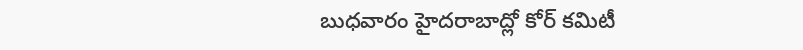బుధవారం హైదరాబాద్లో కోర్ కమిటీ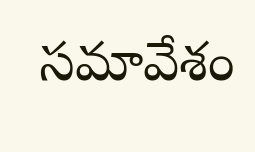సమావేశం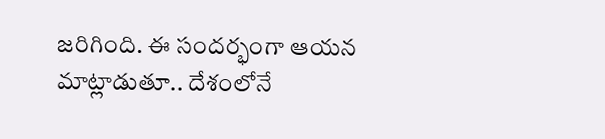జరిగింది. ఈ సందర్భంగా ఆయన మాట్లాడుతూ.. దేశంలోనే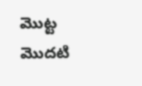మొట్ట మొదటి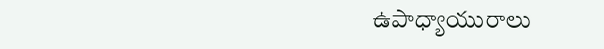ఉపాధ్యాయురాలు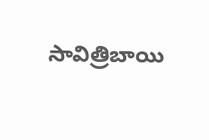సావిత్రిబాయి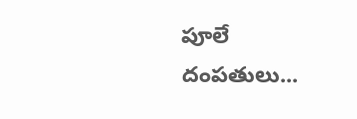పూలే దంపతులు...